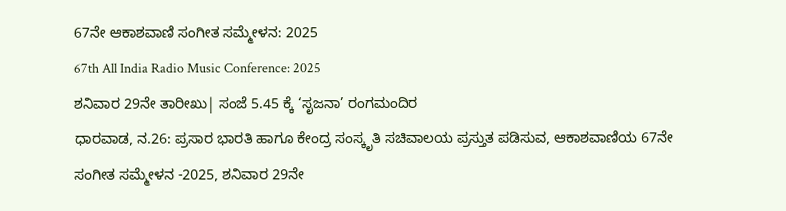67ನೇ ಆಕಾಶವಾಣಿ ಸಂಗೀತ ಸಮ್ಮೇಳನ: 2025
67th All India Radio Music Conference: 2025
ಶನಿವಾರ 29ನೇ ತಾರೀಖು| ಸಂಜೆ 5.45 ಕ್ಕೆ ‘ಸೃಜನಾ’ ರಂಗಮಂದಿರ
ಧಾರವಾಡ, ನ.26: ಪ್ರಸಾರ ಭಾರತಿ ಹಾಗೂ ಕೇಂದ್ರ ಸಂಸ್ಕೃತಿ ಸಚಿವಾಲಯ ಪ್ರಸ್ತುತ ಪಡಿಸುವ, ಆಕಾಶವಾಣಿಯ 67ನೇ ಸಂಗೀತ ಸಮ್ಮೇಳನ -2025, ಶನಿವಾರ 29ನೇ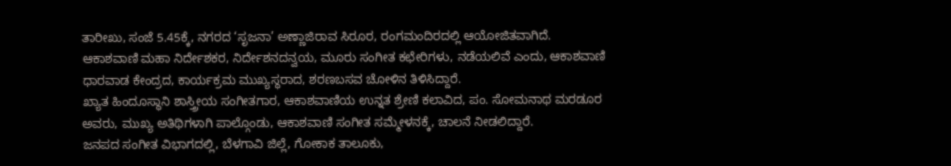ತಾರೀಖು, ಸಂಜೆ 5.45ಕ್ಕೆ, ನಗರದ ‘ಸೃಜನಾ’ ಅಣ್ಣಾಜಿರಾವ ಸಿರೂರ, ರಂಗಮಂದಿರದಲ್ಲಿ ಆಯೋಜಿತವಾಗಿದೆ.
ಆಕಾಶವಾಣಿ ಮಹಾ ನಿರ್ದೇಶಕರ, ನಿರ್ದೇಶನದನ್ವಯ, ಮೂರು ಸಂಗೀತ ಕಛೇರಿಗಳು, ನಡೆಯಲಿವೆ ಎಂದು, ಆಕಾಶವಾಣಿ ಧಾರವಾಡ ಕೇಂದ್ರದ, ಕಾರ್ಯಕ್ರಮ ಮುಖ್ಯಸ್ಥರಾದ, ಶರಣಬಸವ ಚೋಳಿನ ತಿಳಿಸಿದ್ದಾರೆ.
ಖ್ಯಾತ ಹಿಂದೂಸ್ಥಾನಿ ಶಾಸ್ತ್ರೀಯ ಸಂಗೀತಗಾರ, ಆಕಾಶವಾಣಿಯ ಉನ್ನತ ಶ್ರೇಣಿ ಕಲಾವಿದ, ಪಂ. ಸೋಮನಾಥ ಮರಡೂರ ಅವರು, ಮುಖ್ಯ ಅತಿಥಿಗಳಾಗಿ ಪಾಲ್ಗೊಂಡು, ಆಕಾಶವಾಣಿ ಸಂಗೀತ ಸಮ್ಮೇಳನಕ್ಕೆ, ಚಾಲನೆ ನೀಡಲಿದ್ದಾರೆ.
ಜನಪದ ಸಂಗೀತ ವಿಭಾಗದಲ್ಲಿ, ಬೆಳಗಾವಿ ಜಿಲ್ಲೆ, ಗೋಕಾಕ ತಾಲೂಕು,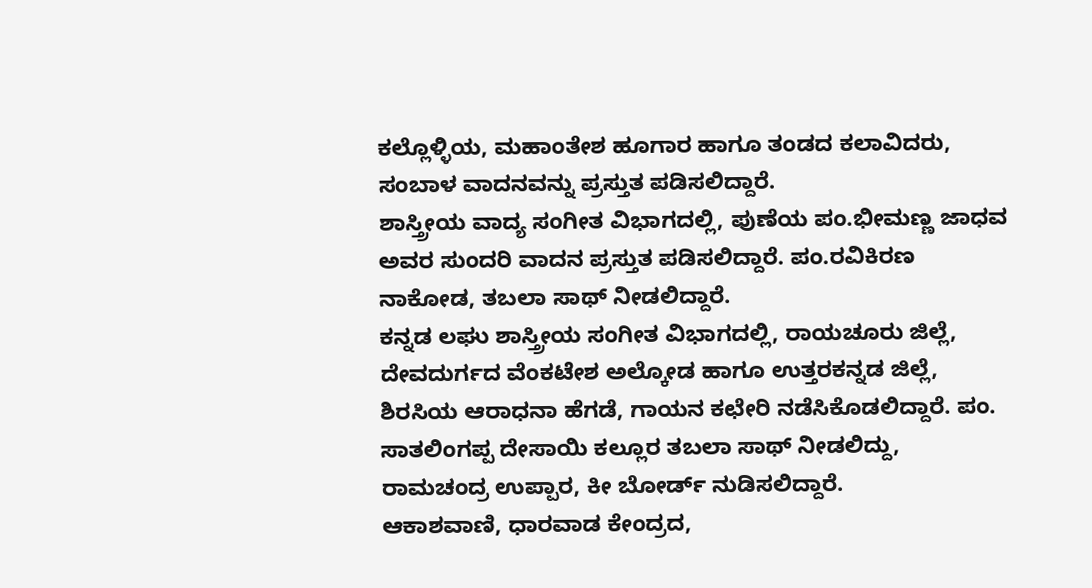ಕಲ್ಲೊಳ್ಳಿಯ, ಮಹಾಂತೇಶ ಹೂಗಾರ ಹಾಗೂ ತಂಡದ ಕಲಾವಿದರು, ಸಂಬಾಳ ವಾದನವನ್ನು ಪ್ರಸ್ತುತ ಪಡಿಸಲಿದ್ದಾರೆ.
ಶಾಸ್ತ್ರೀಯ ವಾದ್ಯ ಸಂಗೀತ ವಿಭಾಗದಲ್ಲಿ, ಪುಣೆಯ ಪಂ.ಭೀಮಣ್ಣ ಜಾಧವ ಅವರ ಸುಂದರಿ ವಾದನ ಪ್ರಸ್ತುತ ಪಡಿಸಲಿದ್ದಾರೆ. ಪಂ.ರವಿಕಿರಣ ನಾಕೋಡ, ತಬಲಾ ಸಾಥ್ ನೀಡಲಿದ್ದಾರೆ.
ಕನ್ನಡ ಲಘು ಶಾಸ್ತ್ರೀಯ ಸಂಗೀತ ವಿಭಾಗದಲ್ಲಿ, ರಾಯಚೂರು ಜಿಲ್ಲೆ, ದೇವದುರ್ಗದ ವೆಂಕಟೇಶ ಅಲ್ಕೋಡ ಹಾಗೂ ಉತ್ತರಕನ್ನಡ ಜಿಲ್ಲೆ, ಶಿರಸಿಯ ಆರಾಧನಾ ಹೆಗಡೆ, ಗಾಯನ ಕಛೇರಿ ನಡೆಸಿಕೊಡಲಿದ್ದಾರೆ. ಪಂ. ಸಾತಲಿಂಗಪ್ಪ ದೇಸಾಯಿ ಕಲ್ಲೂರ ತಬಲಾ ಸಾಥ್ ನೀಡಲಿದ್ದು, ರಾಮಚಂದ್ರ ಉಪ್ಪಾರ, ಕೀ ಬೋರ್ಡ್ ನುಡಿಸಲಿದ್ದಾರೆ.
ಆಕಾಶವಾಣಿ, ಧಾರವಾಡ ಕೇಂದ್ರದ,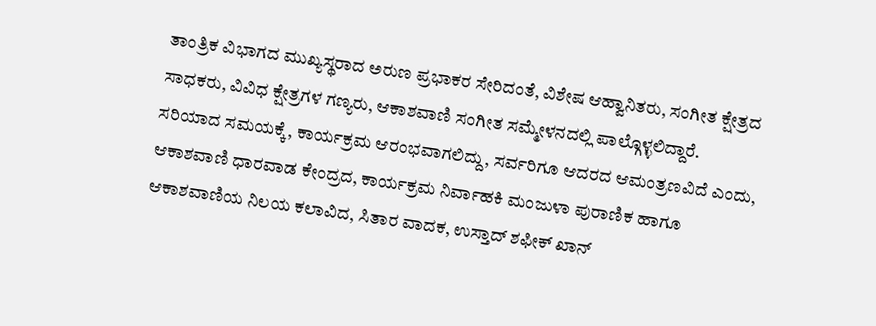ತಾಂತ್ರಿಕ ವಿಭಾಗದ ಮುಖ್ಯಸ್ಥರಾದ ಅರುಣ ಪ್ರಭಾಕರ ಸೇರಿದಂತೆ, ವಿಶೇಷ ಆಹ್ವಾನಿತರು, ಸಂಗೀತ ಕ್ಷೇತ್ರದ ಸಾಧಕರು, ವಿವಿಧ ಕ್ಷೇತ್ರಗಳ ಗಣ್ಯರು, ಆಕಾಶವಾಣಿ ಸಂಗೀತ ಸಮ್ಮೇಳನದಲ್ಲಿ ಪಾಲ್ಗೊಳ್ಳಲಿದ್ದಾರೆ.
ಸರಿಯಾದ ಸಮಯಕ್ಕೆ, ಕಾರ್ಯಕ್ರಮ ಆರಂಭವಾಗಲಿದ್ದು, ಸರ್ವರಿಗೂ ಆದರದ ಆಮಂತ್ರಣವಿದೆ ಎಂದು, ಆಕಾಶವಾಣಿ ಧಾರವಾಡ ಕೇಂದ್ರದ, ಕಾರ್ಯಕ್ರಮ ನಿರ್ವಾಹಕಿ ಮಂಜುಳಾ ಪುರಾಣಿಕ ಹಾಗೂ ಆಕಾಶವಾಣಿಯ ನಿಲಯ ಕಲಾವಿದ, ಸಿತಾರ ವಾದಕ, ಉಸ್ತಾದ್ ಶಫೀಕ್ ಖಾನ್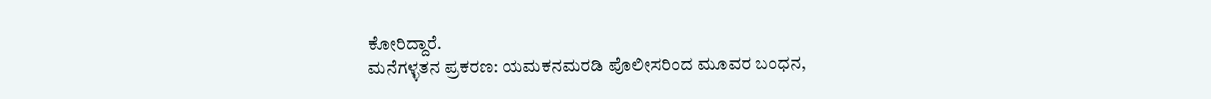ಕೋರಿದ್ದಾರೆ.
ಮನೆಗಳ್ಳತನ ಪ್ರಕರಣ: ಯಮಕನಮರಡಿ ಪೊಲೀಸರಿಂದ ಮೂವರ ಬಂಧನ,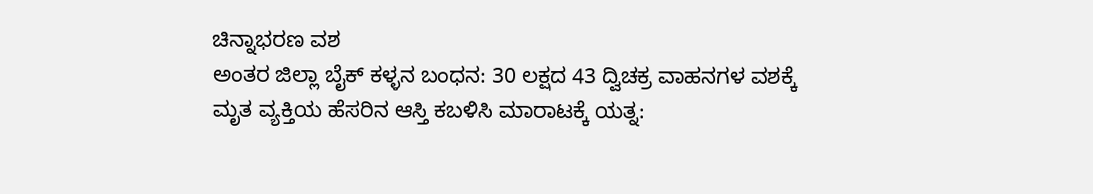ಚಿನ್ನಾಭರಣ ವಶ
ಅಂತರ ಜಿಲ್ಲಾ ಬೈಕ್ ಕಳ್ಳನ ಬಂಧನ: 30 ಲಕ್ಷದ 43 ದ್ವಿಚಕ್ರ ವಾಹನಗಳ ವಶಕ್ಕೆ
ಮೃತ ವ್ಯಕ್ತಿಯ ಹೆಸರಿನ ಆಸ್ತಿ ಕಬಳಿಸಿ ಮಾರಾಟಕ್ಕೆ ಯತ್ನ: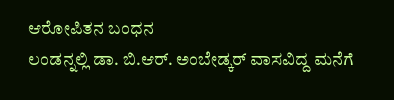ಆರೋಪಿತನ ಬಂಧನ
ಲಂಡನ್ನಲ್ಲಿ ಡಾ. ಬಿ.ಆರ್. ಅಂಬೇಡ್ಕರ್ ವಾಸವಿದ್ದ ಮನೆಗೆ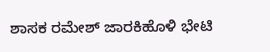ಶಾಸಕ ರಮೇಶ್ ಜಾರಕಿಹೊಳಿ ಭೇಟಿ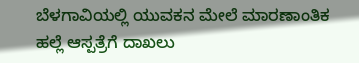ಬೆಳಗಾವಿಯಲ್ಲಿ ಯುವಕನ ಮೇಲೆ ಮಾರಣಾಂತಿಕ ಹಲ್ಲೆ ಆಸ್ಪತ್ರೆಗೆ ದಾಖಲು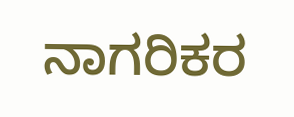ನಾಗರಿಕರ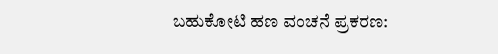ಬಹುಕೋಟಿ ಹಣ ವಂಚನೆ ಪ್ರಕರಣ: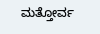ಮತ್ತೋರ್ವ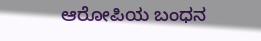ಆರೋಪಿಯ ಬಂಧನ